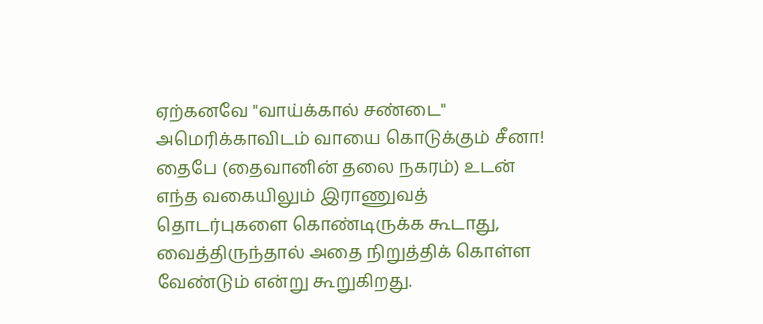ஏற்கனவே "வாய்க்கால் சண்டை" அமெரிக்காவிடம் வாயை கொடுக்கும் சீனா!
தைபே (தைவானின் தலை நகரம்) உடன் எந்த வகையிலும் இராணுவத் தொடர்புகளை கொண்டிருக்க கூடாது, வைத்திருந்தால் அதை நிறுத்திக் கொள்ள வேண்டும் என்று கூறுகிறது.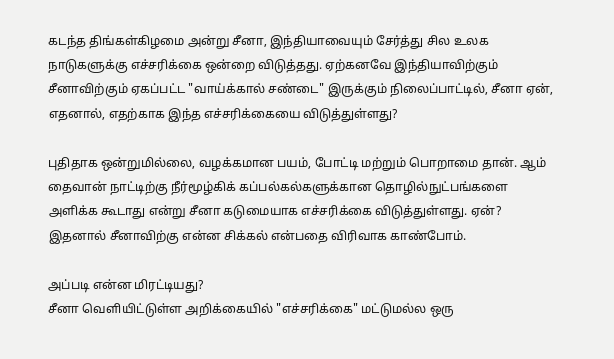கடந்த திங்கள்கிழமை அன்று சீனா, இந்தியாவையும் சேர்த்து சில உலக நாடுகளுக்கு எச்சரிக்கை ஒன்றை விடுத்தது. ஏற்கனவே இந்தியாவிற்கும் சீனாவிற்கும் ஏகப்பட்ட "வாய்க்கால் சண்டை" இருக்கும் நிலைப்பாட்டில், சீனா ஏன், எதனால், எதற்காக இந்த எச்சரிக்கையை விடுத்துள்ளது?

புதிதாக ஒன்றுமில்லை, வழக்கமான பயம், போட்டி மற்றும் பொறாமை தான். ஆம் தைவான் நாட்டிற்கு நீர்மூழ்கிக் கப்பல்கல்களுக்கான தொழில்நுட்பங்களை அளிக்க கூடாது என்று சீனா கடுமையாக எச்சரிக்கை விடுத்துள்ளது. ஏன்? இதனால் சீனாவிற்கு என்ன சிக்கல் என்பதை விரிவாக காண்போம்.

அப்படி என்ன மிரட்டியது?
சீனா வெளியிட்டுள்ள அறிக்கையில் "எச்சரிக்கை" மட்டுமல்ல ஒரு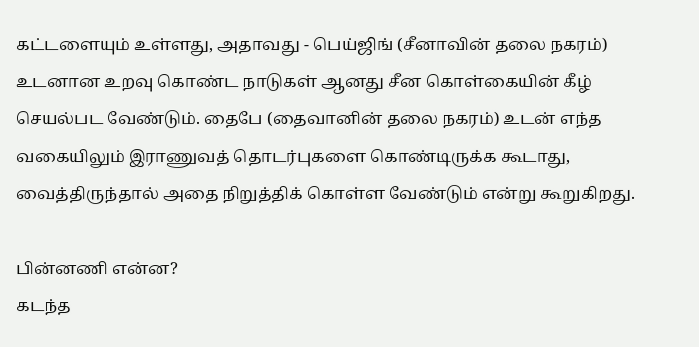கட்டளையும் உள்ளது, அதாவது - பெய்ஜிங் (சீனாவின் தலை நகரம்) உடனான உறவு கொண்ட நாடுகள் ஆனது சீன கொள்கையின் கீழ் செயல்பட வேண்டும். தைபே (தைவானின் தலை நகரம்) உடன் எந்த வகையிலும் இராணுவத் தொடர்புகளை கொண்டிருக்க கூடாது, வைத்திருந்தால் அதை நிறுத்திக் கொள்ள வேண்டும் என்று கூறுகிறது.

பின்னணி என்ன?
கடந்த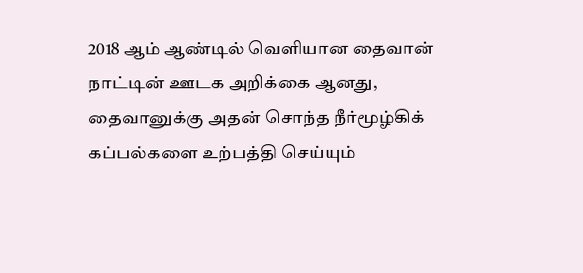2018 ஆம் ஆண்டில் வெளியான தைவான் நாட்டின் ஊடக அறிக்கை ஆனது, தைவானுக்கு அதன் சொந்த நீர்மூழ்கிக் கப்பல்களை உற்பத்தி செய்யும்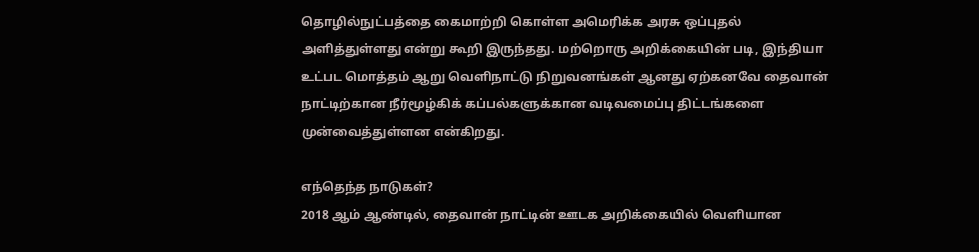தொழில்நுட்பத்தை கைமாற்றி கொள்ள அமெரிக்க அரசு ஒப்புதல் அளித்துள்ளது என்று கூறி இருந்தது. மற்றொரு அறிக்கையின் படி, இந்தியா உட்பட மொத்தம் ஆறு வெளிநாட்டு நிறுவனங்கள் ஆனது ஏற்கனவே தைவான் நாட்டிற்கான நீர்மூழ்கிக் கப்பல்களுக்கான வடிவமைப்பு திட்டங்களை முன்வைத்துள்ளன என்கிறது.

எந்தெந்த நாடுகள்?
2018 ஆம் ஆண்டில், தைவான் நாட்டின் ஊடக அறிக்கையில் வெளியான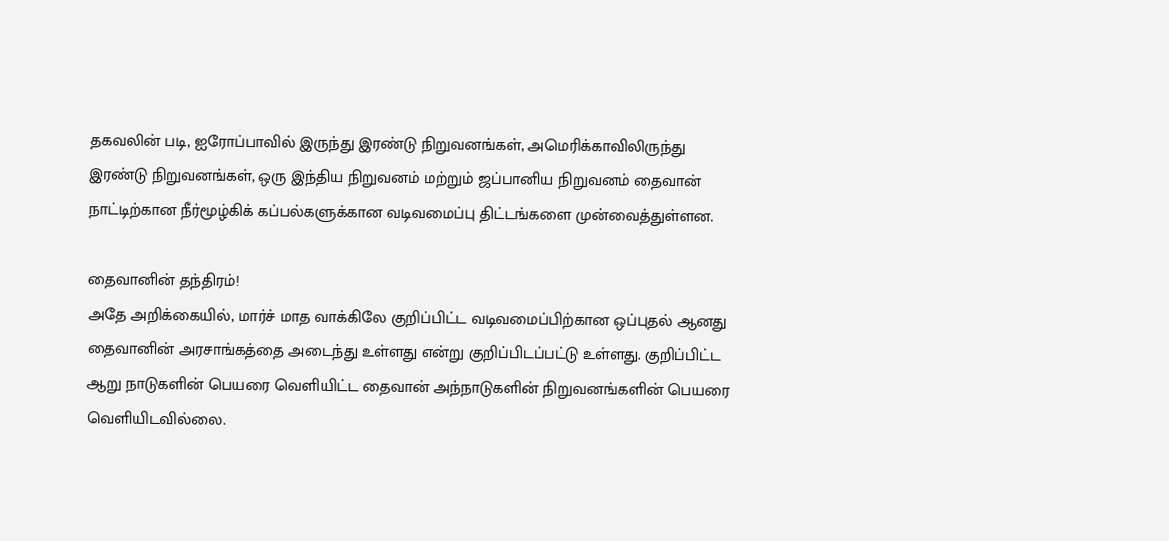தகவலின் படி, ஐரோப்பாவில் இருந்து இரண்டு நிறுவனங்கள், அமெரிக்காவிலிருந்து இரண்டு நிறுவனங்கள், ஒரு இந்திய நிறுவனம் மற்றும் ஜப்பானிய நிறுவனம் தைவான் நாட்டிற்கான நீர்மூழ்கிக் கப்பல்களுக்கான வடிவமைப்பு திட்டங்களை முன்வைத்துள்ளன.

தைவானின் தந்திரம்!
அதே அறிக்கையில், மார்ச் மாத வாக்கிலே குறிப்பிட்ட வடிவமைப்பிற்கான ஒப்புதல் ஆனது தைவானின் அரசாங்கத்தை அடைந்து உள்ளது என்று குறிப்பிடப்பட்டு உள்ளது. குறிப்பிட்ட ஆறு நாடுகளின் பெயரை வெளியிட்ட தைவான் அந்நாடுகளின் நிறுவனங்களின் பெயரை வெளியிடவில்லை.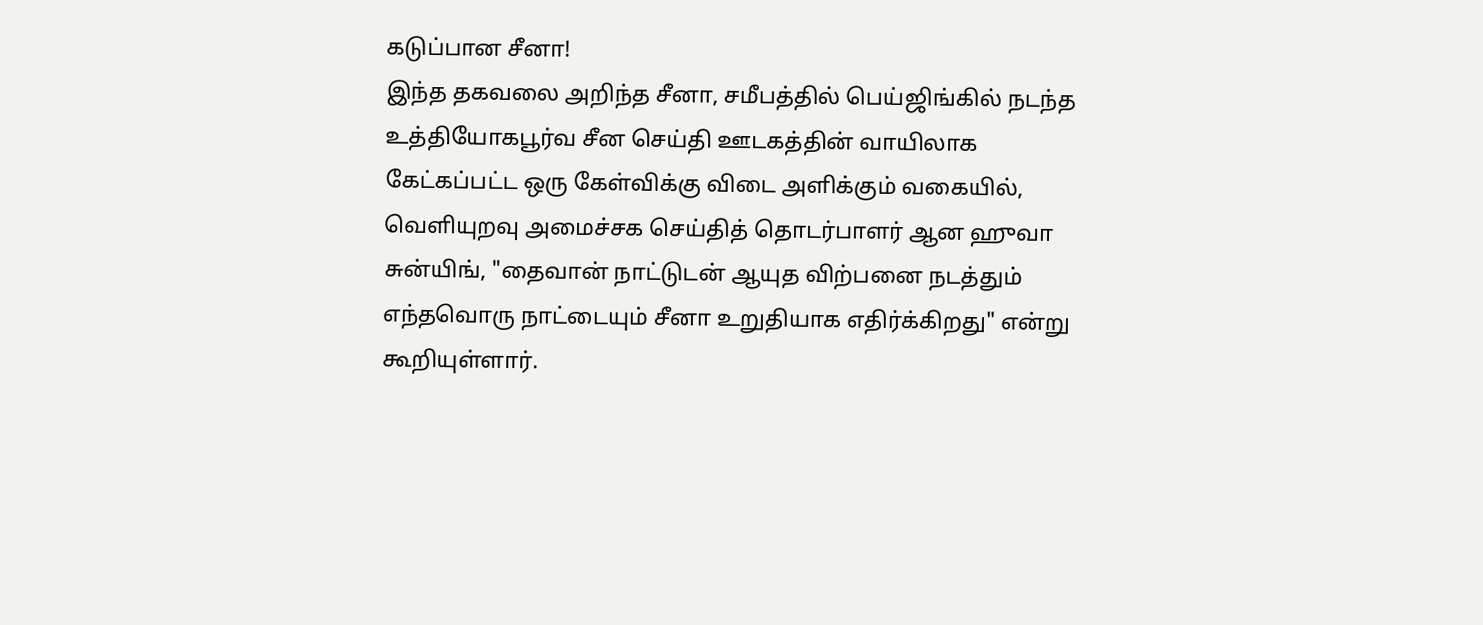கடுப்பான சீனா!
இந்த தகவலை அறிந்த சீனா, சமீபத்தில் பெய்ஜிங்கில் நடந்த உத்தியோகபூர்வ சீன செய்தி ஊடகத்தின் வாயிலாக கேட்கப்பட்ட ஒரு கேள்விக்கு விடை அளிக்கும் வகையில், வெளியுறவு அமைச்சக செய்தித் தொடர்பாளர் ஆன ஹுவா சுன்யிங், "தைவான் நாட்டுடன் ஆயுத விற்பனை நடத்தும் எந்தவொரு நாட்டையும் சீனா உறுதியாக எதிர்க்கிறது" என்று கூறியுள்ளார்.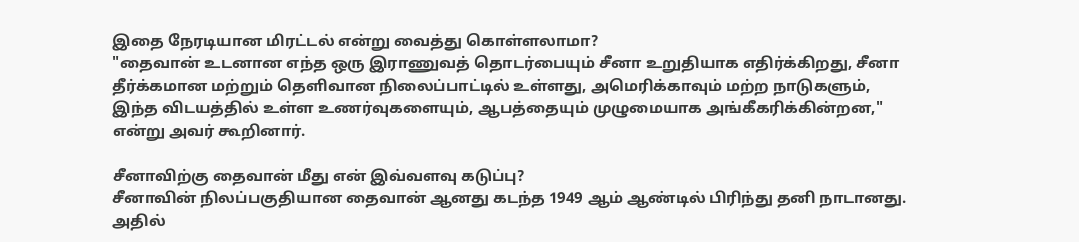இதை நேரடியான மிரட்டல் என்று வைத்து கொள்ளலாமா?
"தைவான் உடனான எந்த ஒரு இராணுவத் தொடர்பையும் சீனா உறுதியாக எதிர்க்கிறது, சீனா தீர்க்கமான மற்றும் தெளிவான நிலைப்பாட்டில் உள்ளது, அமெரிக்காவும் மற்ற நாடுகளும், இந்த விடயத்தில் உள்ள உணர்வுகளையும், ஆபத்தையும் முழுமையாக அங்கீகரிக்கின்றன," என்று அவர் கூறினார்.

சீனாவிற்கு தைவான் மீது என் இவ்வளவு கடுப்பு?
சீனாவின் நிலப்பகுதியான தைவான் ஆனது கடந்த 1949 ஆம் ஆண்டில் பிரிந்து தனி நாடானது. அதில்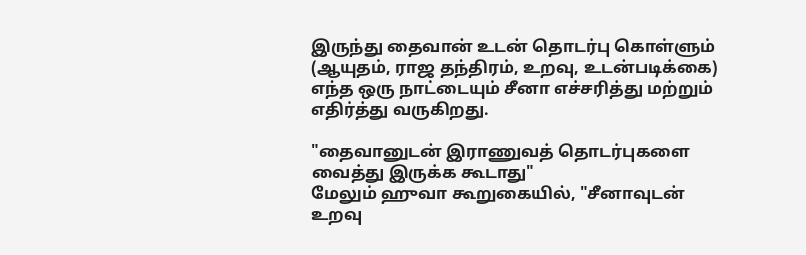இருந்து தைவான் உடன் தொடர்பு கொள்ளும் (ஆயுதம், ராஜ தந்திரம், உறவு, உடன்படிக்கை) எந்த ஒரு நாட்டையும் சீனா எச்சரித்து மற்றும் எதிர்த்து வருகிறது.

"தைவானுடன் இராணுவத் தொடர்புகளை வைத்து இருக்க கூடாது"
மேலும் ஹுவா கூறுகையில், "சீனாவுடன் உறவு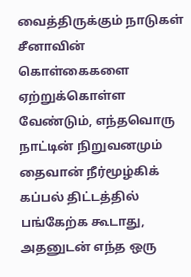வைத்திருக்கும் நாடுகள் சீனாவின் கொள்கைகளை ஏற்றுக்கொள்ள வேண்டும், எந்தவொரு நாட்டின் நிறுவனமும் தைவான் நீர்மூழ்கிக் கப்பல் திட்டத்தில் பங்கேற்க கூடாது, அதனுடன் எந்த ஒரு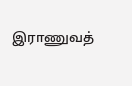இராணுவத்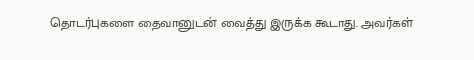தொடர்புகளை தைவானுடன் வைத்து இருக்க கூடாது. அவர்கள்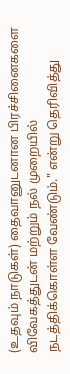(உதவும் நாடுகள்) தைவானுடனான பிரச்சினைகளை விவேகத்துடன் மற்றும் நல் முறையில் நடத்திக்கொள்ள வேண்டும்." என்று தெரிவித்து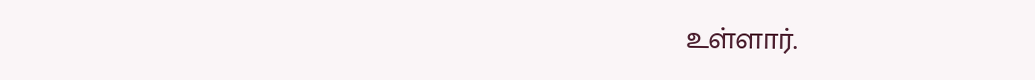உள்ளார்.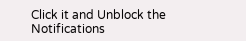Click it and Unblock the Notifications